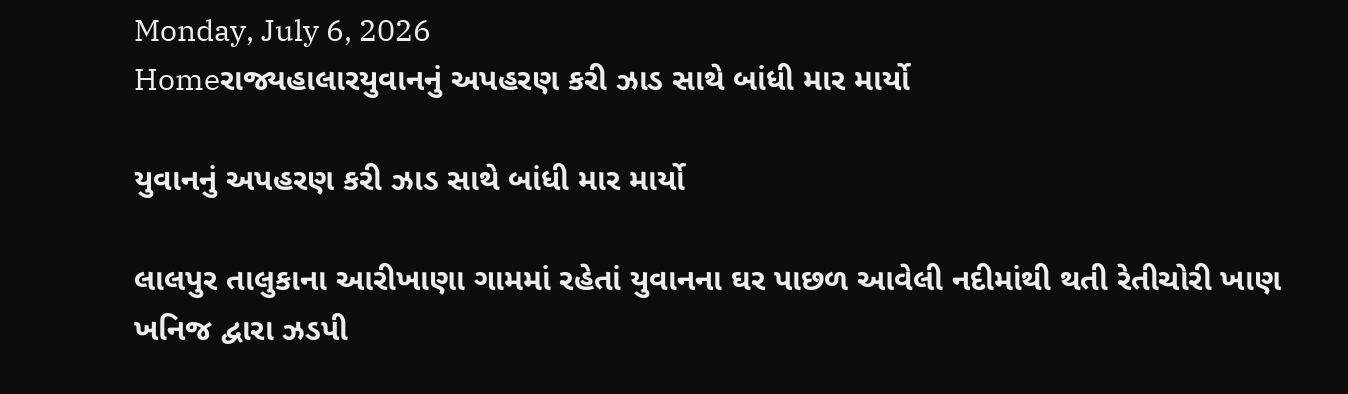Monday, July 6, 2026
Homeરાજ્યહાલારયુવાનનું અપહરણ કરી ઝાડ સાથે બાંધી માર માર્યો

યુવાનનું અપહરણ કરી ઝાડ સાથે બાંધી માર માર્યો

લાલપુર તાલુકાના આરીખાણા ગામમાં રહેતાં યુવાનના ઘર પાછળ આવેલી નદીમાંથી થતી રેતીચોરી ખાણ ખનિજ દ્વારા ઝડપી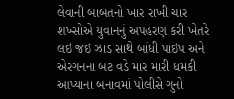લેવાની બાબતનો ખાર રાખી ચાર શખ્સોએ યુવાનનું અપહરણ કરી ખેતરે લઇ જઇ ઝાડ સાથે બાંધી પાઇપ અને એરગનના બટ વડે માર મારી ધમકી આપ્યાના બનાવમાં પોલીસે ગુનો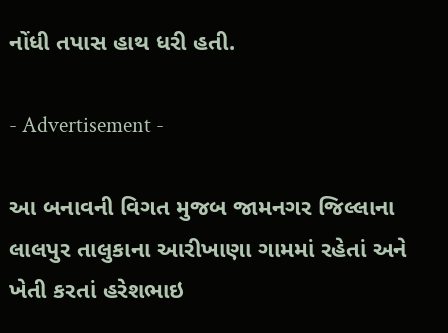નોંધી તપાસ હાથ ધરી હતી.

- Advertisement -

આ બનાવની વિગત મુજબ જામનગર જિલ્લાના લાલપુર તાલુકાના આરીખાણા ગામમાં રહેતાં અને ખેતી કરતાં હરેશભાઇ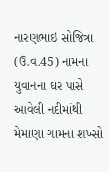નારણભાઇ સોજિત્રા (ઉ.વ.45) નામના યુવાનના ઘર પાસે આવેલી નદીમાંથી મેમાણા ગામના શખ્સો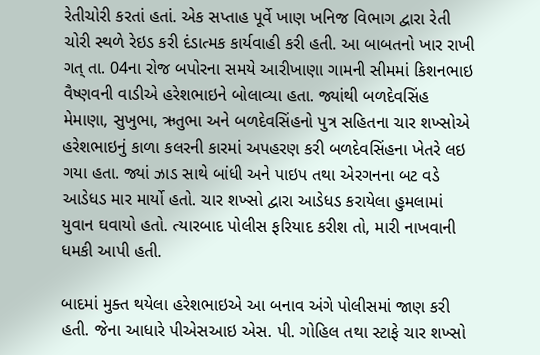રેતીચોરી કરતાં હતાં. એક સપ્તાહ પૂર્વે ખાણ ખનિજ વિભાગ દ્વારા રેતી ચોરી સ્થળે રેઇડ કરી દંડાત્મક કાર્યવાહી કરી હતી. આ બાબતનો ખાર રાખી ગત્ તા. 04ના રોજ બપોરના સમયે આરીખાણા ગામની સીમમાં કિશનભાઇ વૈષ્ણવની વાડીએ હરેશભાઇને બોલાવ્યા હતા. જ્યાંથી બળદેવસિંહ મેમાણા, સુખુભા, ઋતુભા અને બળદેવસિંહનો પુત્ર સહિતના ચાર શખ્સોએ હરેશભાઇનું કાળા કલરની કારમાં અપહરણ કરી બળદેવસિંહના ખેતરે લઇ ગયા હતા. જ્યાં ઝાડ સાથે બાંધી અને પાઇપ તથા એરગનના બટ વડે આડેધડ માર માર્યો હતો. ચાર શખ્સો દ્વારા આડેધડ કરાયેલા હુમલામાં યુવાન ઘવાયો હતો. ત્યારબાદ પોલીસ ફરિયાદ કરીશ તો, મારી નાખવાની ધમકી આપી હતી.

બાદમાં મુક્ત થયેલા હરેશભાઇએ આ બનાવ અંગે પોલીસમાં જાણ કરી હતી. જેના આધારે પીએસઆઇ એસ. પી. ગોહિલ તથા સ્ટાફે ચાર શખ્સો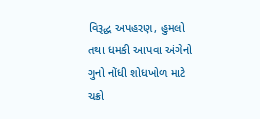વિરૂદ્ધ અપહરણ, હુમલો તથા ધમકી આપવા અંગેનો ગુનો નોંધી શોધખોળ માટે ચક્રો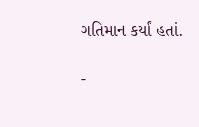ગતિમાન કર્યાં હતાં.

-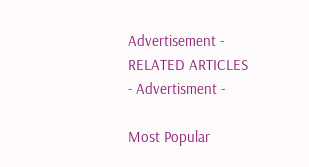Advertisement -
RELATED ARTICLES
- Advertisment -

Most Popular